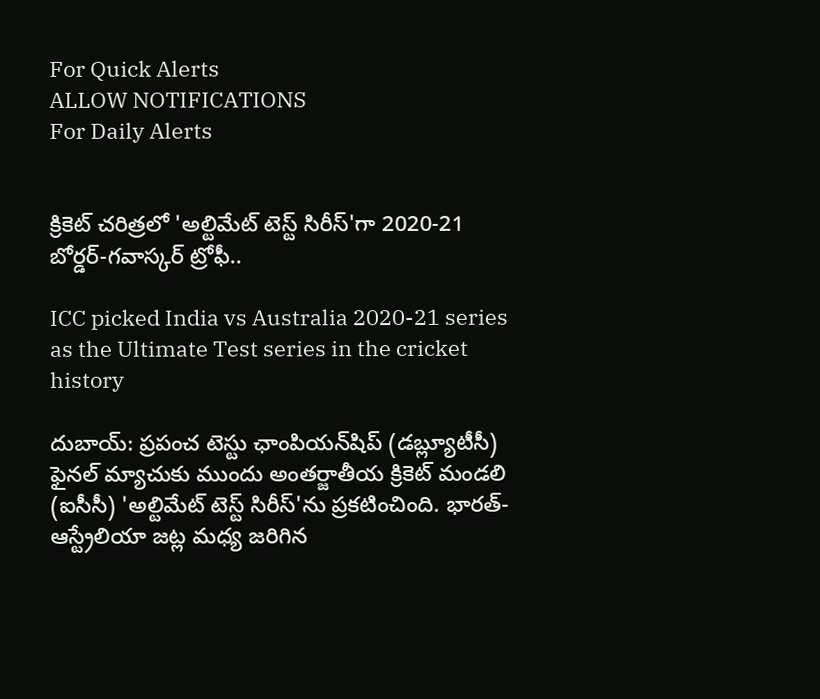For Quick Alerts
ALLOW NOTIFICATIONS
For Daily Alerts


క్రికెట్ చరిత్రలో 'అల్టిమేట్ టెస్ట్ సిరీస్‌'గా 2020-21 బోర్డర్-గవాస్కర్ ట్రోఫీ..

ICC picked India vs Australia 2020-21 series as the Ultimate Test series in the cricket history

దుబాయ్: ప్రపంచ టెస్టు ఛాంపియన్‌షిప్‌ (డబ్ల్యూటీసీ) ఫైనల్‌ మ్యాచుకు ముందు అంతర్జాతీయ క్రికెట్ మండలి (ఐసీసీ) 'అల్టిమేట్ టెస్ట్ సిరీస్‌'ను ప్రకటించింది. భారత్-ఆస్ట్రేలియా జట్ల మధ్య జరిగిన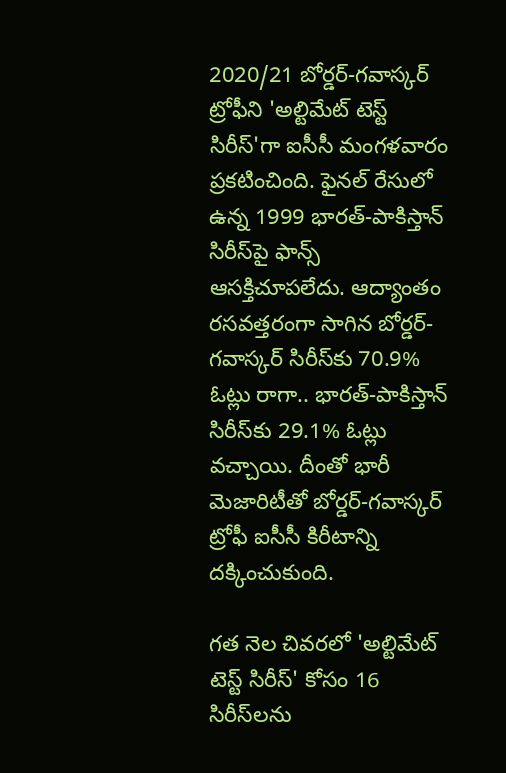2020/21 బోర్డర్-గవాస్కర్ ట్రోఫీని 'అల్టిమేట్ టెస్ట్ సిరీస్‌'గా ఐసీసీ మంగళవారం ప్రకటించింది. ఫైనల్ రేసులో ఉన్న 1999 భారత్-పాకిస్తాన్ సిరీస్‌పై ఫాన్స్ ఆసక్తిచూపలేదు. ఆద్యాంతం రసవత్తరంగా సాగిన బోర్డర్-గవాస్కర్ సిరీస్‌కు 70.9% ఓట్లు రాగా.. భారత్-పాకిస్తాన్ సిరీస్‌కు 29.1% ఓట్లు వచ్చాయి. దీంతో భారీ మెజారిటీతో బోర్డర్-గవాస్కర్ ట్రోఫీ ఐసీసీ కిరీటాన్ని దక్కించుకుంది.

గత నెల చివరలో 'అల్టిమేట్ టెస్ట్ సిరీస్‌' కోసం 16 సిరీస్‌లను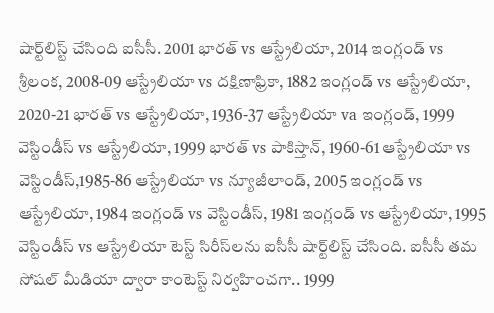షార్ట్‌లిస్ట్‌ చేసింది ఐసీసీ. 2001 భారత్ vs ఆస్ట్రేలియా, 2014 ఇంగ్లండ్ vs శ్రీలంక, 2008-09 ఆస్ట్రేలియా vs దక్షిణాఫ్రికా, 1882 ఇంగ్లండ్ vs ఆస్ట్రేలియా, 2020-21 భారత్ vs ఆస్ట్రేలియా, 1936-37 ఆస్ట్రేలియా va ఇంగ్లండ్, 1999 వెస్టిండీస్ vs ఆస్ట్రేలియా, 1999 భారత్ vs పాకిస్తాన్, 1960-61 ఆస్ట్రేలియా vs వెస్టిండీస్,1985-86 ఆస్ట్రేలియా vs న్యూజీలాండ్, 2005 ఇంగ్లండ్ vs ఆస్ట్రేలియా, 1984 ఇంగ్లండ్ vs వెస్టిండీస్, 1981 ఇంగ్లండ్ vs ఆస్ట్రేలియా, 1995 వెస్టిండీస్ vs ఆస్ట్రేలియా టెస్ట్ సిరీస్‌లను ఐసీసీ షార్ట్‌లిస్ట్‌ చేసింది. ఐసీసీ తమ సోషల్ మీడియా ద్వారా కాంటెస్ట్ నిర్వహించగా.. 1999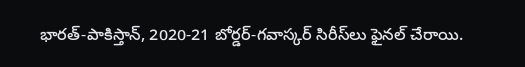భారత్-పాకిస్తాన్, 2020-21 బోర్డర్-గవాస్కర్ సిరీస్‌లు ఫైనల్ చేరాయి.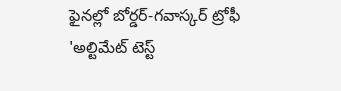ఫైనల్లో బోర్డర్-గవాస్కర్ ట్రోఫీ 'అల్టిమేట్ టెస్ట్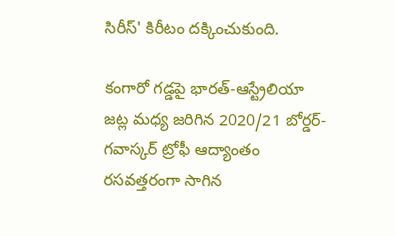సిరీస్‌' కిరీటం దక్కించుకుంది.

కంగారో గడ్డపై భారత్-ఆస్ట్రేలియా జట్ల మధ్య జరిగిన 2020/21 బోర్డర్-గవాస్కర్ ట్రోఫీ ఆద్యాంతం రసవత్తరంగా సాగిన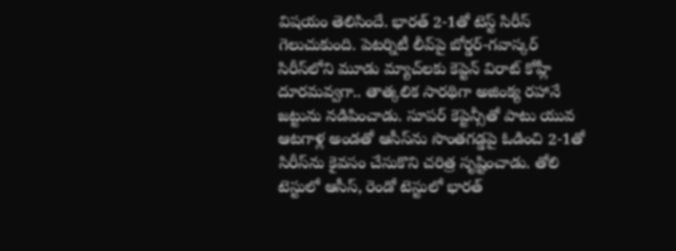విషయం తెలిసిందే. భారత్ 2-1తో టెస్ట్ సిరీస్ గెలుచుకుంది. పెటర్నిటీ లీవ్‌పై బోర్డర్-గవాస్కర్ సిరీస్‌లో‌ని మూడు మ్యాచ్‌లకు కెప్టెన్ విరాట్ కోహ్లీ దూరమవ్వగా.. తాత్కలిక సారథిగా అజింక్య రహానే జట్టును నడిపించాడు. సూపర్ కెప్టెన్సీతో పాటు యువ ఆటగాళ్ల అండతో ఆసీస్‌ను సొంతగడ్డపై ఓడించి 2-1తో సిరీస్‌ను కైవసం చేసుకొని చరిత్ర సృష్టించాడు. తోలి టెస్టులో ఆసీస్, రెండో టెస్టులో భారత్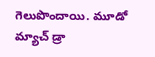గెలుపొందాయి. మూడో మ్యాచ్ డ్రా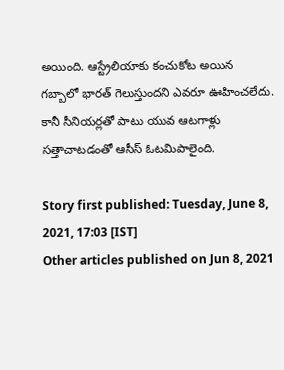అయింది. ఆస్ట్రేలియాకు కంచుకోట అయిన గబ్బాలో భారత్ గెలుస్తుందని ఎవరూ ఊహించలేదు. కానీ సీనియర్లతో పాటు యువ ఆటగాళ్లు సత్తాచాటడంతో ఆసీస్ ఓటమిపాలైంది.

Story first published: Tuesday, June 8, 2021, 17:03 [IST]
Other articles published on Jun 8, 2021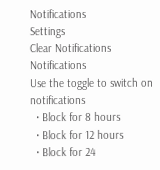Notifications
Settings
Clear Notifications
Notifications
Use the toggle to switch on notifications
  • Block for 8 hours
  • Block for 12 hours
  • Block for 24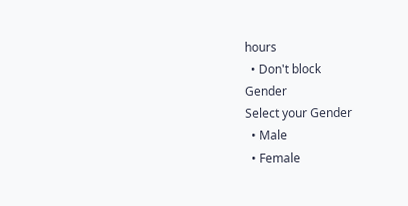hours
  • Don't block
Gender
Select your Gender
  • Male
  • Female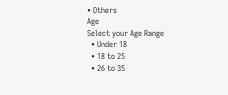• Others
Age
Select your Age Range
  • Under 18
  • 18 to 25
  • 26 to 35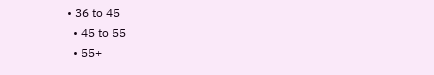• 36 to 45
  • 45 to 55
  • 55+